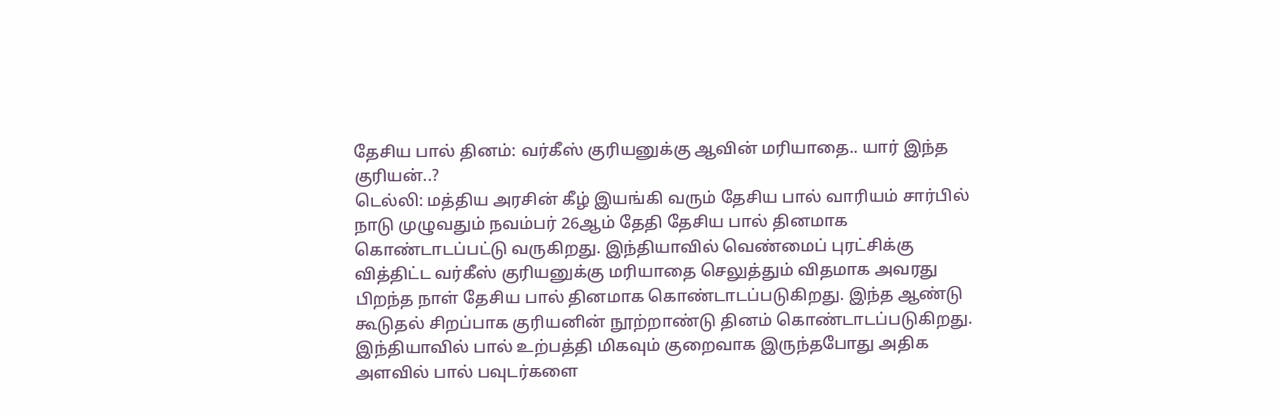தேசிய பால் தினம்: வர்கீஸ் குரியனுக்கு ஆவின் மரியாதை.. யார் இந்த குரியன்..?
டெல்லி: மத்திய அரசின் கீழ் இயங்கி வரும் தேசிய பால் வாரியம் சார்பில் நாடு முழுவதும் நவம்பர் 26ஆம் தேதி தேசிய பால் தினமாக கொண்டாடப்பட்டு வருகிறது. இந்தியாவில் வெண்மைப் புரட்சிக்கு வித்திட்ட வர்கீஸ் குரியனுக்கு மரியாதை செலுத்தும் விதமாக அவரது பிறந்த நாள் தேசிய பால் தினமாக கொண்டாடப்படுகிறது. இந்த ஆண்டு கூடுதல் சிறப்பாக குரியனின் நூற்றாண்டு தினம் கொண்டாடப்படுகிறது.
இந்தியாவில் பால் உற்பத்தி மிகவும் குறைவாக இருந்தபோது அதிக அளவில் பால் பவுடர்களை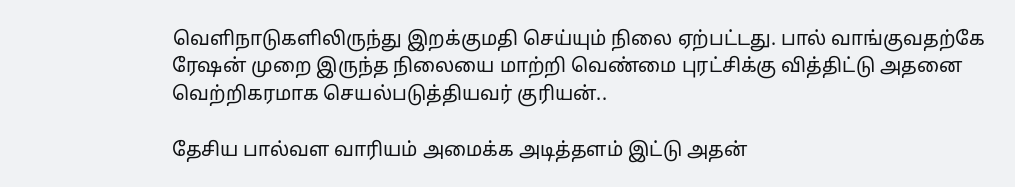வெளிநாடுகளிலிருந்து இறக்குமதி செய்யும் நிலை ஏற்பட்டது. பால் வாங்குவதற்கே ரேஷன் முறை இருந்த நிலையை மாற்றி வெண்மை புரட்சிக்கு வித்திட்டு அதனை வெற்றிகரமாக செயல்படுத்தியவர் குரியன்..

தேசிய பால்வள வாரியம் அமைக்க அடித்தளம் இட்டு அதன்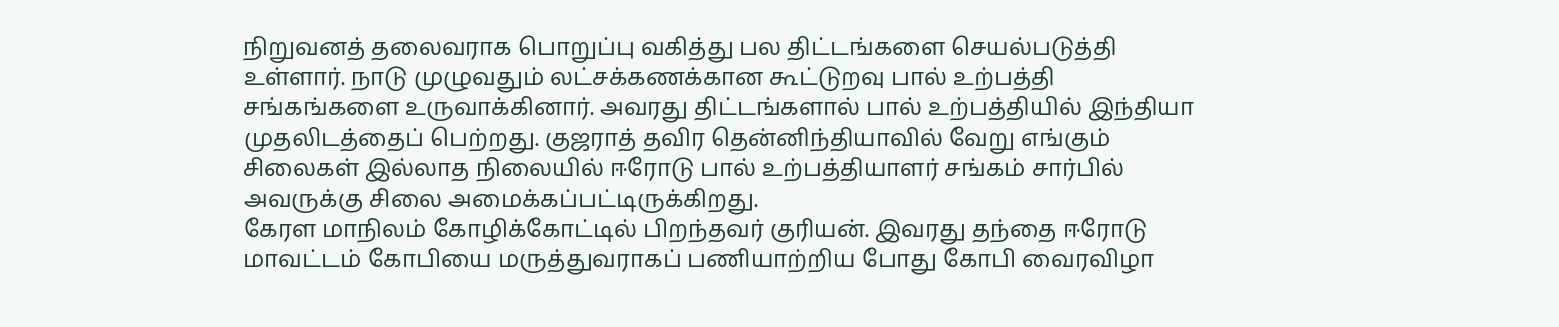நிறுவனத் தலைவராக பொறுப்பு வகித்து பல திட்டங்களை செயல்படுத்தி உள்ளார். நாடு முழுவதும் லட்சக்கணக்கான கூட்டுறவு பால் உற்பத்தி சங்கங்களை உருவாக்கினார். அவரது திட்டங்களால் பால் உற்பத்தியில் இந்தியா முதலிடத்தைப் பெற்றது. குஜராத் தவிர தென்னிந்தியாவில் வேறு எங்கும் சிலைகள் இல்லாத நிலையில் ஈரோடு பால் உற்பத்தியாளர் சங்கம் சார்பில் அவருக்கு சிலை அமைக்கப்பட்டிருக்கிறது.
கேரள மாநிலம் கோழிக்கோட்டில் பிறந்தவர் குரியன். இவரது தந்தை ஈரோடு மாவட்டம் கோபியை மருத்துவராகப் பணியாற்றிய போது கோபி வைரவிழா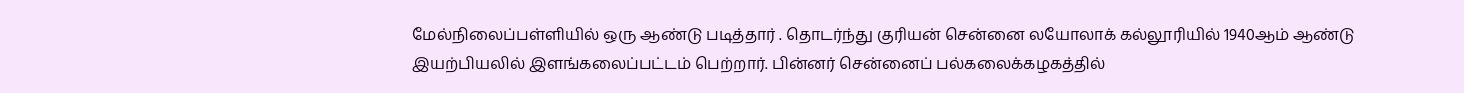மேல்நிலைப்பள்ளியில் ஒரு ஆண்டு படித்தார் . தொடர்ந்து குரியன் சென்னை லயோலாக் கல்லூரியில் 1940ஆம் ஆண்டு இயற்பியலில் இளங்கலைப்பட்டம் பெற்றார். பின்னர் சென்னைப் பல்கலைக்கழகத்தில்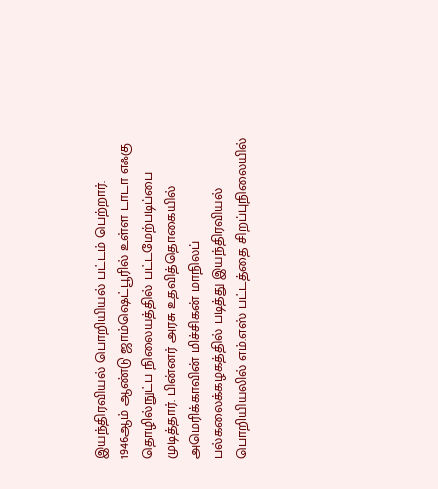இயந்திரவியல் பொறியியல் பட்டம் பெற்றார்.
1946ஆம் ஆண்டு ஜாம்ஷெட்பூரில் உள்ள டாடா எஃகு தொழில்நுட்ப நிலையத்தில் பட்டமேற்படிப்பை முடித்தார். பின்னர் அரசு உதவித்தொகையில் அமெரிக்காவின் மிச்சிகன் மாநிலப் பல்கலைக்கழகத்தில் படித்து இயந்திரவியல் பொறியியலில் எம்.எஸ் பட்டத்தை சிறப்புநிலையில்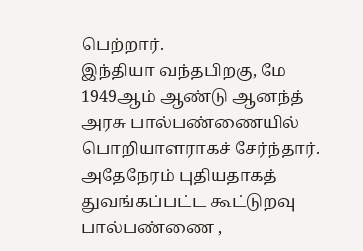பெற்றார்.
இந்தியா வந்தபிறகு, மே 1949ஆம் ஆண்டு ஆனந்த் அரசு பால்பண்ணையில் பொறியாளராகச் சேர்ந்தார். அதேநேரம் புதியதாகத் துவங்கப்பட்ட கூட்டுறவு பால்பண்ணை ,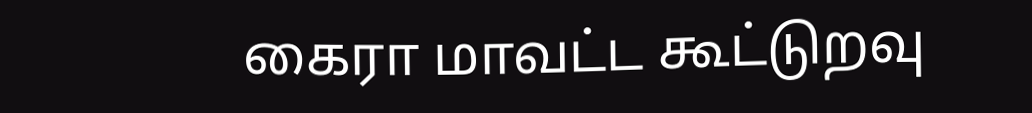கைரா மாவட்ட கூட்டுறவு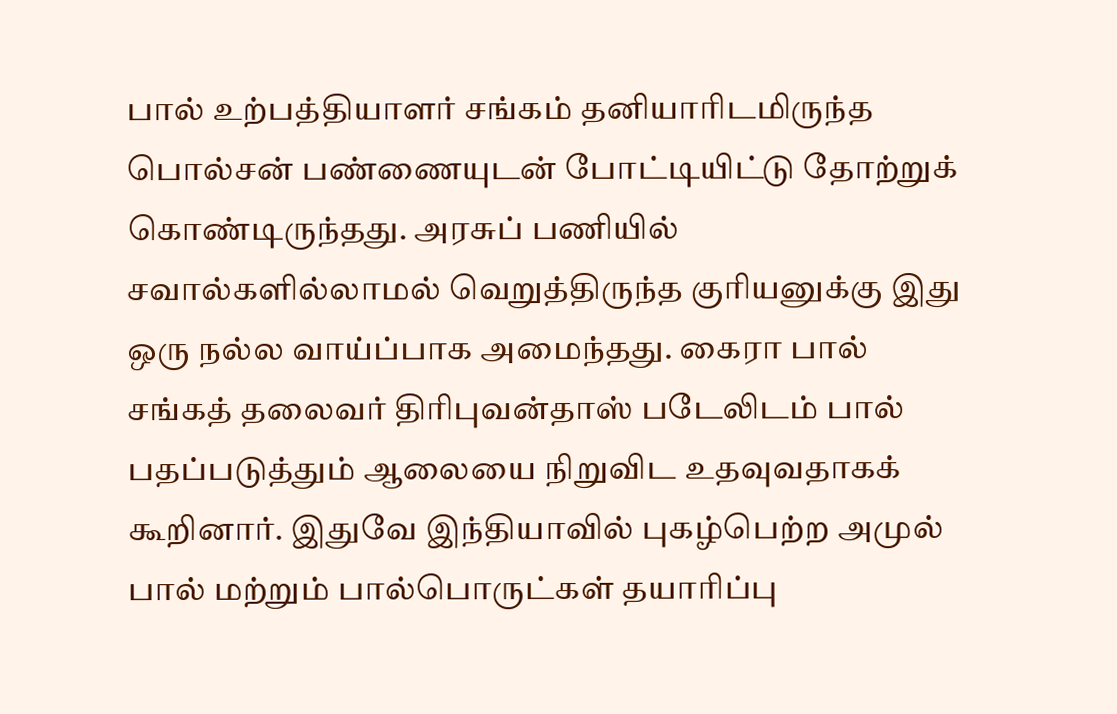பால் உற்பத்தியாளர் சங்கம் தனியாரிடமிருந்த பொல்சன் பண்ணையுடன் போட்டியிட்டு தோற்றுக் கொண்டிருந்தது. அரசுப் பணியில் சவால்களில்லாமல் வெறுத்திருந்த குரியனுக்கு இது ஒரு நல்ல வாய்ப்பாக அமைந்தது. கைரா பால் சங்கத் தலைவர் திரிபுவன்தாஸ் படேலிடம் பால் பதப்படுத்தும் ஆலையை நிறுவிட உதவுவதாகக் கூறினார். இதுவே இந்தியாவில் புகழ்பெற்ற அமுல் பால் மற்றும் பால்பொருட்கள் தயாரிப்பு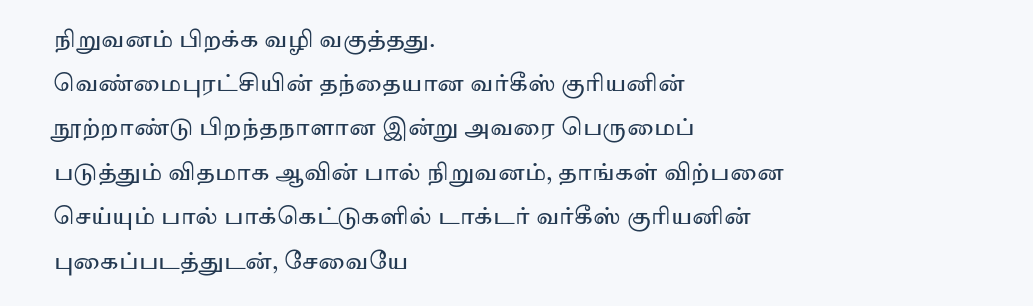நிறுவனம் பிறக்க வழி வகுத்தது.
வெண்மைபுரட்சியின் தந்தையான வர்கீஸ் குரியனின் நூற்றாண்டு பிறந்தநாளான இன்று அவரை பெருமைப் படுத்தும் விதமாக ஆவின் பால் நிறுவனம், தாங்கள் விற்பனை செய்யும் பால் பாக்கெட்டுகளில் டாக்டர் வர்கீஸ் குரியனின் புகைப்படத்துடன், சேவையே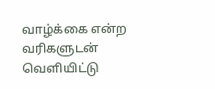வாழ்க்கை என்ற வரிகளுடன் வெளியிட்டு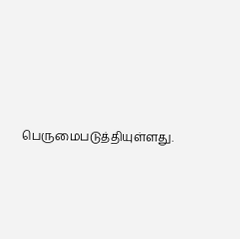பெருமைபடுத்தியுள்ளது.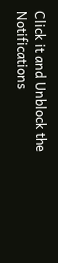Click it and Unblock the Notifications